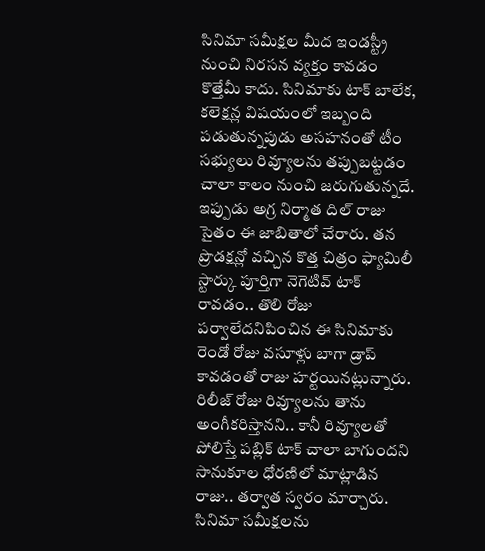సినిమా సమీక్షల మీద ఇండస్ట్రీ నుంచి నిరసన వ్యక్తం కావడం కొత్తేమీ కాదు. సినిమాకు టాక్ బాలేక, కలెక్షన్ల విషయంలో ఇబ్బంది పడుతున్నపుడు అసహనంతో టీం సభ్యులు రివ్యూలను తప్పుబట్టడం చాలా కాలం నుంచి జరుగుతున్నదే. ఇప్పుడు అగ్ర నిర్మాత దిల్ రాజు సైతం ఈ జాబితాలో చేరారు. తన ప్రొడక్షన్లో వచ్చిన కొత్త చిత్రం ఫ్యామిలీ స్టార్కు పూర్తిగా నెగెటివ్ టాక్ రావడం.. తొలి రోజు పర్వాలేదనిపించిన ఈ సినిమాకు రెండో రోజు వసూళ్లు బాగా డ్రాప్ కావడంతో రాజు హర్టయినట్లున్నారు. రిలీజ్ రోజు రివ్యూలను తాను అంగీకరిస్తానని.. కానీ రివ్యూలతో పోలిస్తే పబ్లిక్ టాక్ చాలా బాగుందని సానుకూల ధోరణిలో మాట్లాడిన రాజు.. తర్వాత స్వరం మార్చారు.
సినిమా సమీక్షలను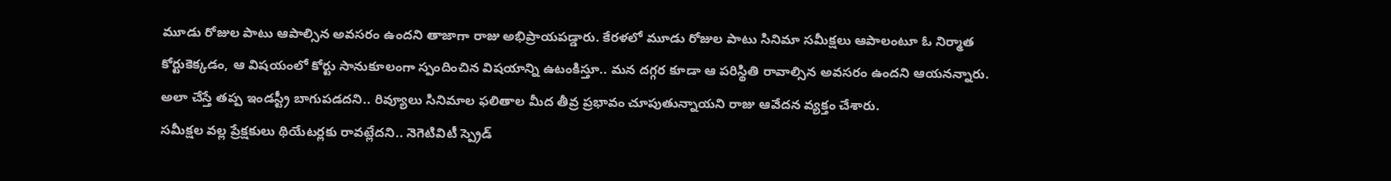మూడు రోజుల పాటు ఆపాల్సిన అవసరం ఉందని తాజాగా రాజు అభిప్రాయపడ్డారు. కేరళలో మూడు రోజుల పాటు సినిమా సమీక్షలు ఆపాలంటూ ఓ నిర్మాత కోర్టుకెక్కడం, ఆ విషయంలో కోర్టు సానుకూలంగా స్పందించిన విషయాన్ని ఉటంకిస్తూ.. మన దగ్గర కూడా ఆ పరిస్థితి రావాల్సిన అవసరం ఉందని ఆయనన్నారు. అలా చేస్తే తప్ప ఇండస్ట్రీ బాగుపడదని.. రివ్యూలు సినిమాల ఫలితాల మీద తీవ్ర ప్రభావం చూపుతున్నాయని రాజు ఆవేదన వ్యక్తం చేశారు.
సమీక్షల వల్ల ప్రేక్షకులు థియేటర్లకు రావట్లేదని.. నెగెటివిటీ స్ప్రెడ్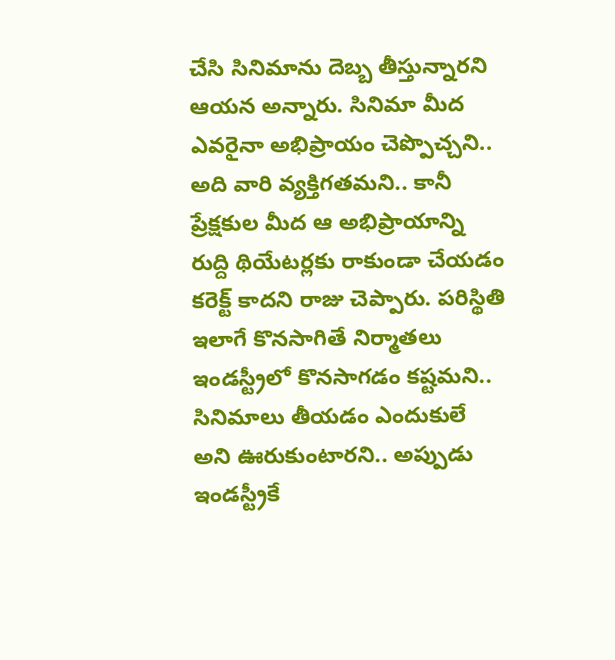చేసి సినిమాను దెబ్బ తీస్తున్నారని ఆయన అన్నారు. సినిమా మీద ఎవరైనా అభిప్రాయం చెప్పొచ్చని.. అది వారి వ్యక్తిగతమని.. కానీ ప్రేక్షకుల మీద ఆ అభిప్రాయాన్ని రుద్ది థియేటర్లకు రాకుండా చేయడం కరెక్ట్ కాదని రాజు చెప్పారు. పరిస్థితి ఇలాగే కొనసాగితే నిర్మాతలు ఇండస్ట్రీలో కొనసాగడం కష్టమని.. సినిమాలు తీయడం ఎందుకులే అని ఊరుకుంటారని.. అప్పుడు ఇండస్ట్రీకే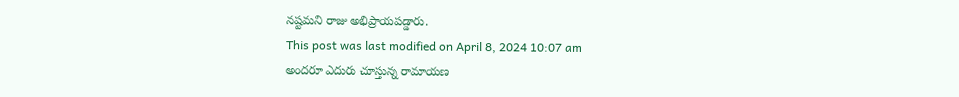నష్టమని రాజు అభిప్రాయపడ్డారు.
This post was last modified on April 8, 2024 10:07 am
అందరూ ఎదురు చూస్తున్న రామాయణ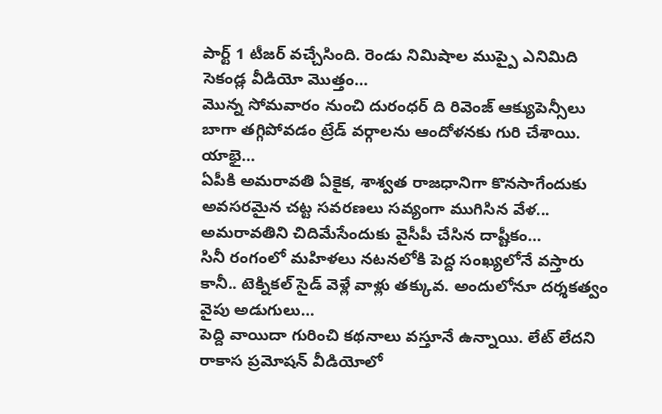పార్ట్ 1 టీజర్ వచ్చేసింది. రెండు నిమిషాల ముప్పై ఎనిమిది సెకండ్ల వీడియో మొత్తం…
మొన్న సోమవారం నుంచి దురంధర్ ది రివెంజ్ ఆక్యుపెన్సీలు బాగా తగ్గిపోవడం ట్రేడ్ వర్గాలను ఆందోళనకు గురి చేశాయి. యాభై…
ఏపీకి అమరావతి ఏకైక, శాశ్వత రాజధానిగా కొనసాగేందుకు అవసరమైన చట్ట సవరణలు సవ్యంగా ముగిసిన వేళ... అమరావతిని చిదిమేసేందుకు వైసీపీ చేసిన దాష్టీకం…
సినీ రంగంలో మహిళలు నటనలోకి పెద్ద సంఖ్యలోనే వస్తారు కానీ.. టెక్నికల్ సైడ్ వెళ్లే వాళ్లు తక్కువ. అందులోనూ దర్శకత్వం వైపు అడుగులు…
పెద్ది వాయిదా గురించి కథనాలు వస్తూనే ఉన్నాయి. లేట్ లేదని రాకాస ప్రమోషన్ వీడియోలో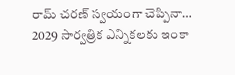రామ్ చరణ్ స్వయంగా చెప్పినా…
2029 సార్వత్రిక ఎన్నికలకు ఇంకా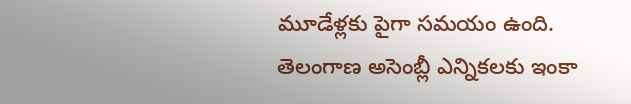మూడేళ్లకు పైగా సమయం ఉంది. తెలంగాణ అసెంబ్లీ ఎన్నికలకు ఇంకా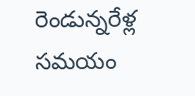రెండున్నరేళ్ల సమయం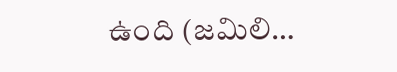ఉంది (జమిలి…